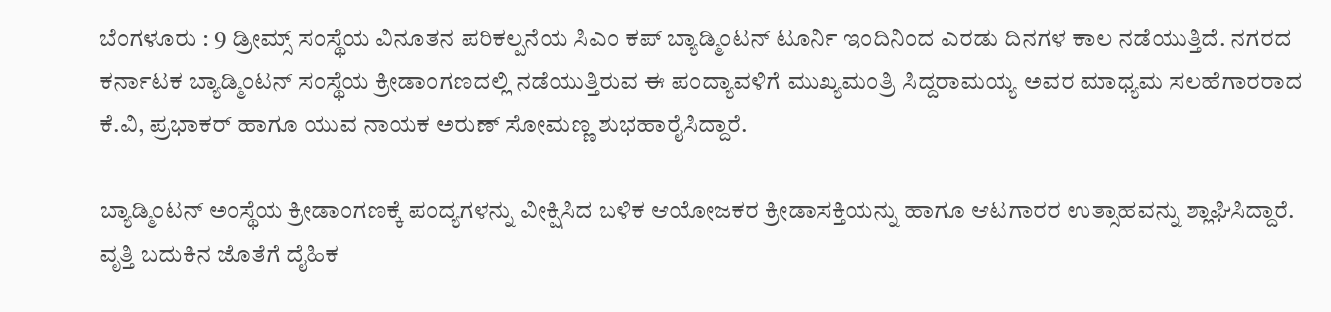ಬೆಂಗಳೂರು : 9 ಡ್ರೀಮ್ಸ್ ಸಂಸ್ಥೆಯ ವಿನೂತನ ಪರಿಕಲ್ಪನೆಯ ಸಿಎಂ ಕಪ್ ಬ್ಯಾಡ್ಮಿಂಟನ್ ಟೂರ್ನಿ ಇಂದಿನಿಂದ ಎರಡು ದಿನಗಳ ಕಾಲ ನಡೆಯುತ್ತಿದೆ. ನಗರದ ಕರ್ನಾಟಕ ಬ್ಯಾಡ್ಮಿಂಟನ್ ಸಂಸ್ಥೆಯ ಕ್ರೀಡಾಂಗಣದಲ್ಲಿ ನಡೆಯುತ್ತಿರುವ ಈ ಪಂದ್ಯಾವಳಿಗೆ ಮುಖ್ಯಮಂತ್ರಿ ಸಿದ್ದರಾಮಯ್ಯ ಅವರ ಮಾಧ್ಯಮ ಸಲಹೆಗಾರರಾದ ಕೆ.ವಿ, ಪ್ರಭಾಕರ್ ಹಾಗೂ ಯುವ ನಾಯಕ ಅರುಣ್ ಸೋಮಣ್ಣ ಶುಭಹಾರೈಸಿದ್ದಾರೆ.

ಬ್ಯಾಡ್ಮಿಂಟನ್ ಅಂಸ್ಥೆಯ ಕ್ರೀಡಾಂಗಣಕ್ಕೆ ಪಂದ್ಯಗಳನ್ನು ವೀಕ್ಷಿಸಿದ ಬಳಿಕ ಆಯೋಜಕರ ಕ್ರೀಡಾಸಕ್ತಿಯನ್ನು ಹಾಗೂ ಆಟಗಾರರ ಉತ್ಸಾಹವನ್ನು ಶ್ಲಾಘಿಸಿದ್ದಾರೆ. ವೃತ್ತಿ ಬದುಕಿನ ಜೊತೆಗೆ ದೈಹಿಕ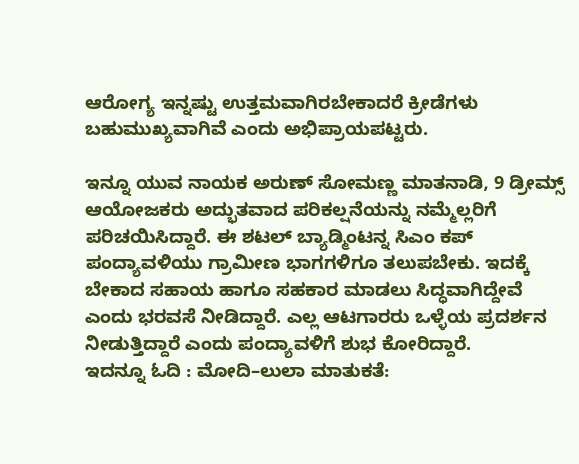ಆರೋಗ್ಯ ಇನ್ನಷ್ಟು ಉತ್ತಮವಾಗಿರಬೇಕಾದರೆ ಕ್ರೀಡೆಗಳು ಬಹುಮುಖ್ಯವಾಗಿವೆ ಎಂದು ಅಭಿಪ್ರಾಯಪಟ್ಟರು.

ಇನ್ನೂ ಯುವ ನಾಯಕ ಅರುಣ್ ಸೋಮಣ್ಣ ಮಾತನಾಡಿ, 9 ಡ್ರೀಮ್ಸ್ ಆಯೋಜಕರು ಅದ್ಭುತವಾದ ಪರಿಕಲ್ಷನೆಯನ್ನು ನಮ್ಮೆಲ್ಲರಿಗೆ ಪರಿಚಯಿಸಿದ್ದಾರೆ. ಈ ಶಟಲ್ ಬ್ಯಾಡ್ಮಿಂಟನ್ನ ಸಿಎಂ ಕಪ್ ಪಂದ್ಯಾವಳಿಯು ಗ್ರಾಮೀಣ ಭಾಗಗಳಿಗೂ ತಲುಪಬೇಕು. ಇದಕ್ಕೆ ಬೇಕಾದ ಸಹಾಯ ಹಾಗೂ ಸಹಕಾರ ಮಾಡಲು ಸಿದ್ಧವಾಗಿದ್ದೇವೆ ಎಂದು ಭರವಸೆ ನೀಡಿದ್ದಾರೆ. ಎಲ್ಲ ಆಟಗಾರರು ಒಳ್ಳೆಯ ಪ್ರದರ್ಶನ ನೀಡುತ್ತಿದ್ದಾರೆ ಎಂದು ಪಂದ್ಯಾವಳಿಗೆ ಶುಭ ಕೋರಿದ್ದಾರೆ.
ಇದನ್ನೂ ಓದಿ : ಮೋದಿ–ಲುಲಾ ಮಾತುಕತೆ: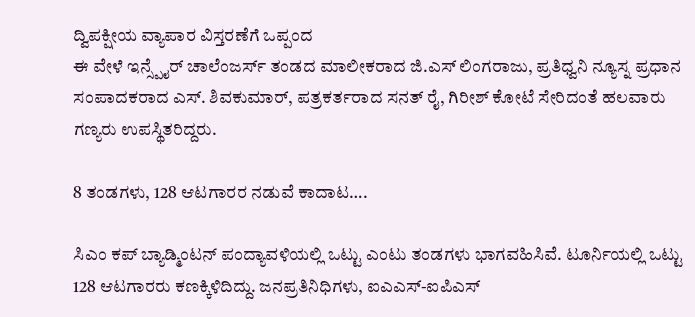ದ್ವಿಪಕ್ಷೀಯ ವ್ಯಾಪಾರ ವಿಸ್ತರಣೆಗೆ ಒಪ್ಪಂದ
ಈ ವೇಳೆ ಇನ್ಸ್ಪೈರ್ ಚಾಲೆಂಜರ್ಸ್ ತಂಡದ ಮಾಲೀಕರಾದ ಜಿ.ಎಸ್ ಲಿಂಗರಾಜು, ಪ್ರತಿಧ್ವನಿ ನ್ಯೂಸ್ನ ಪ್ರಧಾನ ಸಂಪಾದಕರಾದ ಎಸ್. ಶಿವಕುಮಾರ್, ಪತ್ರಕರ್ತರಾದ ಸನತ್ ರೈ, ಗಿರೀಶ್ ಕೋಟೆ ಸೇರಿದಂತೆ ಹಲವಾರು ಗಣ್ಯರು ಉಪಸ್ಥಿತರಿದ್ದರು.

8 ತಂಡಗಳು, 128 ಆಟಗಾರರ ನಡುವೆ ಕಾದಾಟ….

ಸಿಎಂ ಕಪ್ ಬ್ಯಾಡ್ಮಿಂಟನ್ ಪಂದ್ಯಾವಳಿಯಲ್ಲಿ ಒಟ್ಟು ಎಂಟು ತಂಡಗಳು ಭಾಗವಹಿಸಿವೆ. ಟೂರ್ನಿಯಲ್ಲಿ ಒಟ್ಟು 128 ಆಟಗಾರರು ಕಣಕ್ಕಿಳಿದಿದ್ದು. ಜನಪ್ರತಿನಿಧಿಗಳು, ಐಎಎಸ್-ಐಪಿಎಸ್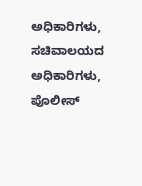ಅಧಿಕಾರಿಗಳು, ಸಚಿವಾಲಯದ ಅಧಿಕಾರಿಗಳು, ಪೊಲೀಸ್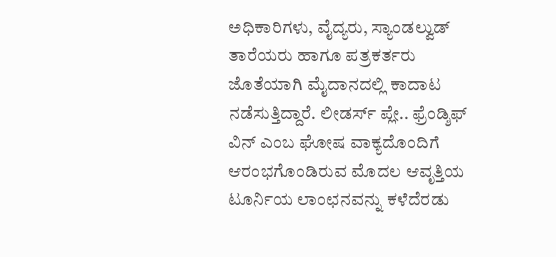ಅಧಿಕಾರಿಗಳು, ವೈದ್ಯರು, ಸ್ಯಾಂಡಲ್ವುಡ್ ತಾರೆಯರು ಹಾಗೂ ಪತ್ರಕರ್ತರು ಜೊತೆಯಾಗಿ ಮೈದಾನದಲ್ಲಿ ಕಾದಾಟ ನಡೆಸುತ್ತಿದ್ದಾರೆ. ಲೀಡರ್ಸ್ ಪ್ಲೇ.. ಫ್ರೆಂಡ್ಶಿಫ್ ವಿನ್ ಎಂಬ ಘೋಷ ವಾಕ್ಯದೊಂದಿಗೆ ಆರಂಭಗೊಂಡಿರುವ ಮೊದಲ ಆವೃತ್ತಿಯ ಟೂರ್ನಿಯ ಲಾಂಛನವನ್ನು ಕಳೆದೆರಡು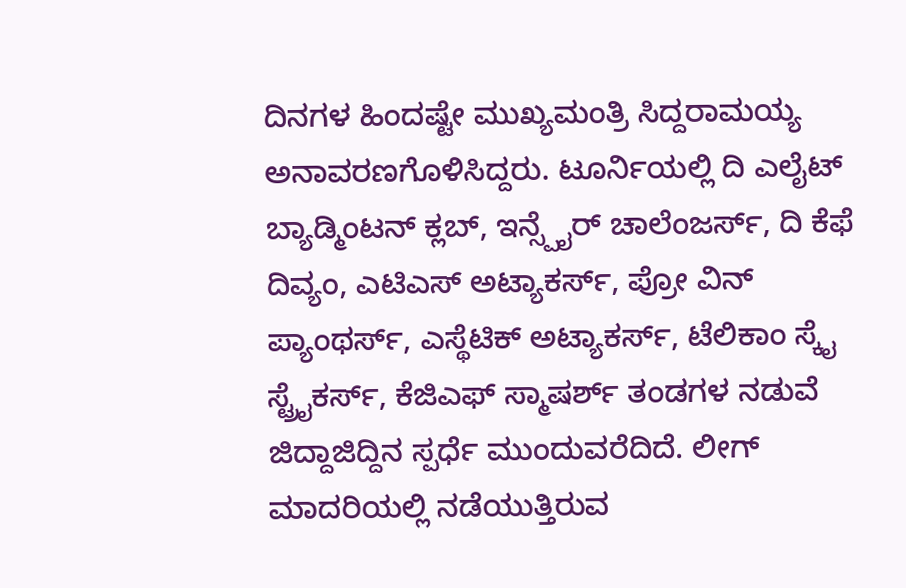ದಿನಗಳ ಹಿಂದಷ್ಟೇ ಮುಖ್ಯಮಂತ್ರಿ ಸಿದ್ದರಾಮಯ್ಯ ಅನಾವರಣಗೊಳಿಸಿದ್ದರು. ಟೂರ್ನಿಯಲ್ಲಿ ದಿ ಎಲೈಟ್ ಬ್ಯಾಡ್ಮಿಂಟನ್ ಕ್ಲಬ್, ಇನ್ಸ್ಪೈರ್ ಚಾಲೆಂಜರ್ಸ್, ದಿ ಕೆಫೆ ದಿವ್ಯಂ, ಎಟಿಎಸ್ ಅಟ್ಯಾಕರ್ಸ್, ಪ್ರೋ ವಿನ್ ಪ್ಯಾಂಥರ್ಸ್, ಎಸ್ಥೆಟಿಕ್ ಅಟ್ಯಾಕರ್ಸ್, ಟೆಲಿಕಾಂ ಸ್ಕೈ ಸ್ಟ್ರೈಕರ್ಸ್, ಕೆಜಿಎಫ್ ಸ್ಮಾಷರ್ಶ್ ತಂಡಗಳ ನಡುವೆ ಜಿದ್ದಾಜಿದ್ದಿನ ಸ್ಪರ್ಧೆ ಮುಂದುವರೆದಿದೆ. ಲೀಗ್ ಮಾದರಿಯಲ್ಲಿ ನಡೆಯುತ್ತಿರುವ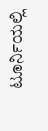ಟೂರ್ನಿಯಲ್ಲಿ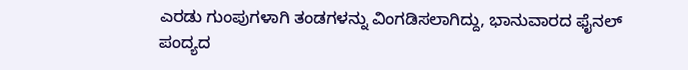ಎರಡು ಗುಂಪುಗಳಾಗಿ ತಂಡಗಳನ್ನು ವಿಂಗಡಿಸಲಾಗಿದ್ದು, ಭಾನುವಾರದ ಫೈನಲ್ ಪಂದ್ಯದ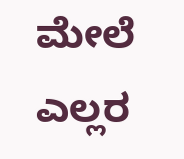ಮೇಲೆ ಎಲ್ಲರ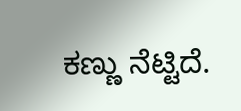ಕಣ್ಣು ನೆಟ್ಟಿದೆ.